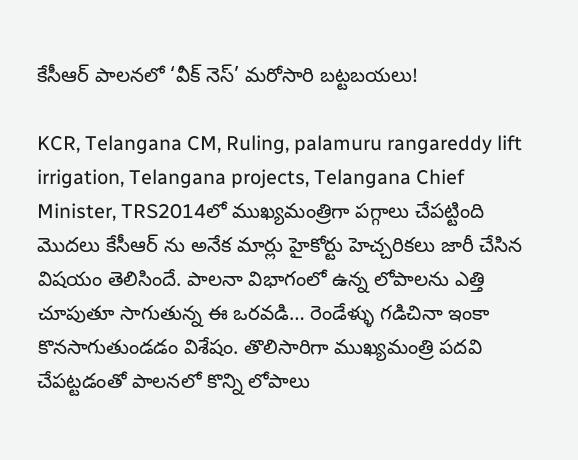కేసీఆర్ పాలనలో ‘వీక్ నెస్’ మరోసారి బట్టబయలు!

KCR, Telangana CM, Ruling, palamuru rangareddy lift irrigation, Telangana projects, Telangana Chief Minister, TRS2014లో ముఖ్యమంత్రిగా పగ్గాలు చేపట్టింది మొదలు కేసీఆర్ ను అనేక మార్లు హైకోర్టు హెచ్చరికలు జారీ చేసిన విషయం తెలిసిందే. పాలనా విభాగంలో ఉన్న లోపాలను ఎత్తి చూపుతూ సాగుతున్న ఈ ఒరవడి… రెండేళ్ళు గడిచినా ఇంకా కొనసాగుతుండడం విశేషం. తొలిసారిగా ముఖ్యమంత్రి పదవి చేపట్టడంతో పాలనలో కొన్ని లోపాలు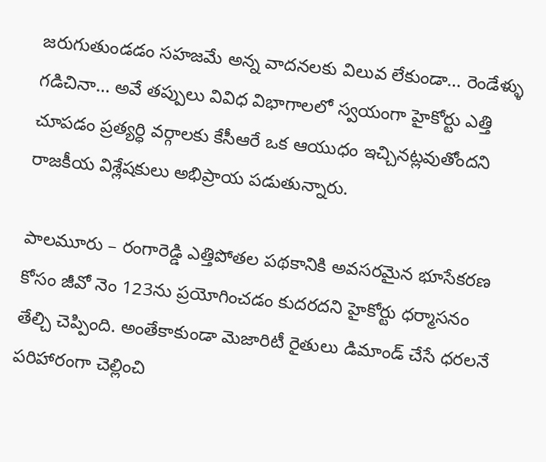జరుగుతుండడం సహజమే అన్న వాదనలకు విలువ లేకుండా… రెండేళ్ళు గడిచినా… అవే తప్పులు వివిధ విభాగాలలో స్వయంగా హైకోర్టు ఎత్తి చూపడం ప్రత్యర్ధి వర్గాలకు కేసీఆరే ఒక ఆయుధం ఇచ్చినట్లవుతోందని రాజకీయ విశ్లేషకులు అభిప్రాయ పడుతున్నారు.

పాలమూరు – రంగారెడ్డి ఎత్తిపోతల పథకానికి అవసరమైన భూసేకరణ కోసం జీవో నెం 123ను ప్రయోగించడం కుదరదని హైకోర్టు ధర్మాసనం తేల్చి చెప్పింది. అంతేకాకుండా మెజారిటీ రైతులు డిమాండ్ చేసే ధరలనే పరిహారంగా చెల్లించి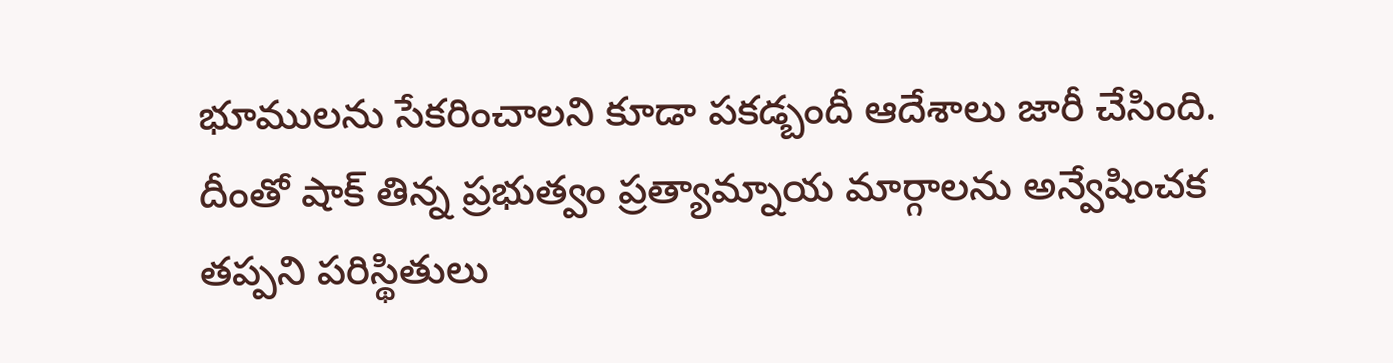భూములను సేకరించాలని కూడా పకడ్బందీ ఆదేశాలు జారీ చేసింది. దీంతో షాక్ తిన్న ప్రభుత్వం ప్రత్యామ్నాయ మార్గాలను అన్వేషించక తప్పని పరిస్థితులు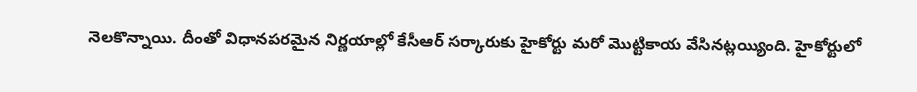నెలకొన్నాయి. దీంతో విధానపరమైన నిర్ణయాల్లో కేసీఆర్ సర్కారుకు హైకోర్టు మరో మొట్టికాయ వేసినట్లయ్యింది. హైకోర్టులో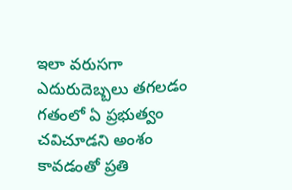ఇలా వరుసగా ఎదురుదెబ్బలు తగలడం గతంలో ఏ ప్రభుత్వం చవిచూడని అంశం కావడంతో ప్రతి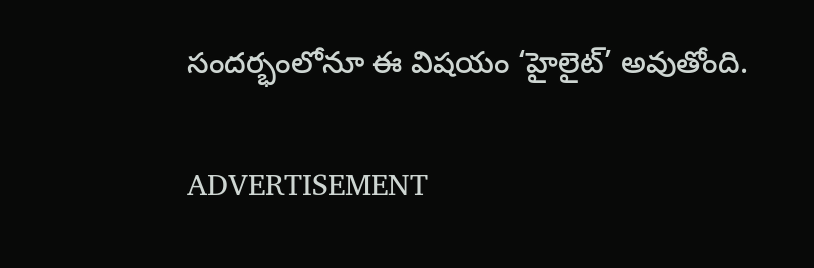సందర్భంలోనూ ఈ విషయం ‘హైలైట్’ అవుతోంది.

ADVERTISEMENT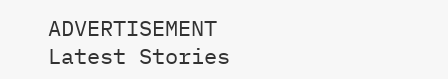ADVERTISEMENT
Latest Stories